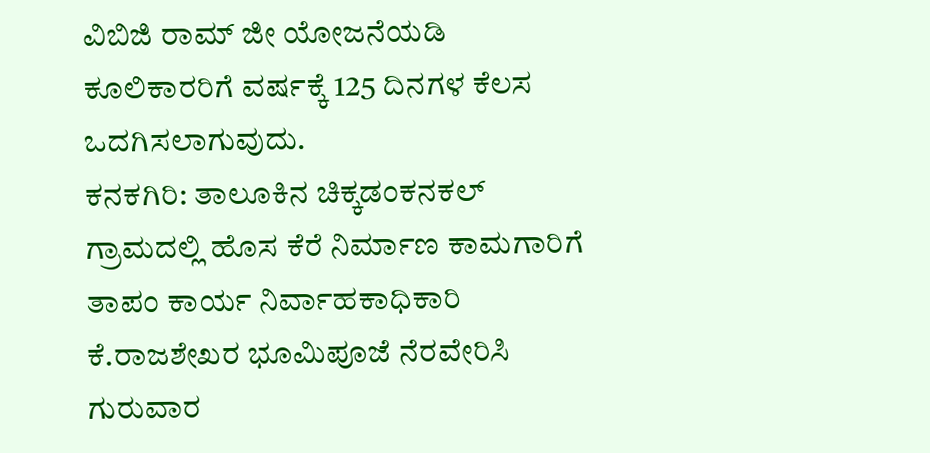ವಿಬಿಜಿ ರಾಮ್ ಜೀ ಯೋಜನೆಯಡಿ ಕೂಲಿಕಾರರಿಗೆ ವರ್ಷಕ್ಕೆ 125 ದಿನಗಳ ಕೆಲಸ ಒದಗಿಸಲಾಗುವುದು.
ಕನಕಗಿರಿ: ತಾಲೂಕಿನ ಚಿಕ್ಕಡಂಕನಕಲ್ ಗ್ರಾಮದಲ್ಲಿ ಹೊಸ ಕೆರೆ ನಿರ್ಮಾಣ ಕಾಮಗಾರಿಗೆ ತಾಪಂ ಕಾರ್ಯ ನಿರ್ವಾಹಕಾಧಿಕಾರಿ ಕೆ.ರಾಜಶೇಖರ ಭೂಮಿಪೂಜೆ ನೆರವೇರಿಸಿ ಗುರುವಾರ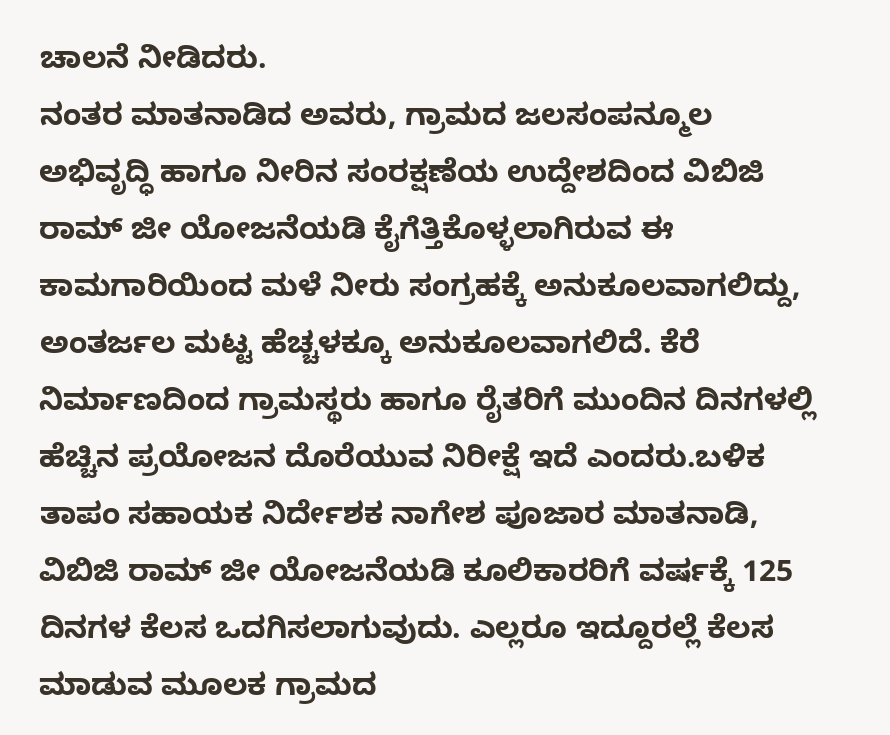ಚಾಲನೆ ನೀಡಿದರು.
ನಂತರ ಮಾತನಾಡಿದ ಅವರು, ಗ್ರಾಮದ ಜಲಸಂಪನ್ಮೂಲ ಅಭಿವೃದ್ಧಿ ಹಾಗೂ ನೀರಿನ ಸಂರಕ್ಷಣೆಯ ಉದ್ದೇಶದಿಂದ ವಿಬಿಜಿ ರಾಮ್ ಜೀ ಯೋಜನೆಯಡಿ ಕೈಗೆತ್ತಿಕೊಳ್ಳಲಾಗಿರುವ ಈ ಕಾಮಗಾರಿಯಿಂದ ಮಳೆ ನೀರು ಸಂಗ್ರಹಕ್ಕೆ ಅನುಕೂಲವಾಗಲಿದ್ದು, ಅಂತರ್ಜಲ ಮಟ್ಟ ಹೆಚ್ಚಳಕ್ಕೂ ಅನುಕೂಲವಾಗಲಿದೆ. ಕೆರೆ ನಿರ್ಮಾಣದಿಂದ ಗ್ರಾಮಸ್ಥರು ಹಾಗೂ ರೈತರಿಗೆ ಮುಂದಿನ ದಿನಗಳಲ್ಲಿ ಹೆಚ್ಚಿನ ಪ್ರಯೋಜನ ದೊರೆಯುವ ನಿರೀಕ್ಷೆ ಇದೆ ಎಂದರು.ಬಳಿಕ ತಾಪಂ ಸಹಾಯಕ ನಿರ್ದೇಶಕ ನಾಗೇಶ ಪೂಜಾರ ಮಾತನಾಡಿ, ವಿಬಿಜಿ ರಾಮ್ ಜೀ ಯೋಜನೆಯಡಿ ಕೂಲಿಕಾರರಿಗೆ ವರ್ಷಕ್ಕೆ 125 ದಿನಗಳ ಕೆಲಸ ಒದಗಿಸಲಾಗುವುದು. ಎಲ್ಲರೂ ಇದ್ದೂರಲ್ಲೆ ಕೆಲಸ ಮಾಡುವ ಮೂಲಕ ಗ್ರಾಮದ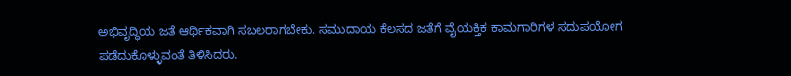ಅಭಿವೃದ್ಧಿಯ ಜತೆ ಆರ್ಥಿಕವಾಗಿ ಸಬಲರಾಗಬೇಕು. ಸಮುದಾಯ ಕೆಲಸದ ಜತೆಗೆ ವೈಯಕ್ತಿಕ ಕಾಮಗಾರಿಗಳ ಸದುಪಯೋಗ ಪಡೆದುಕೊಳ್ಳುವಂತೆ ತಿಳಿಸಿದರು.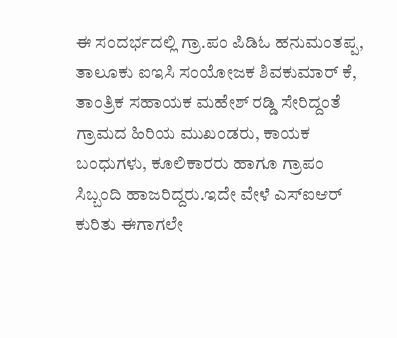ಈ ಸಂದರ್ಭದಲ್ಲಿ ಗ್ರಾ.ಪಂ ಪಿಡಿಓ ಹನುಮಂತಪ್ಪ, ತಾಲೂಕು ಐಇಸಿ ಸಂಯೋಜಕ ಶಿವಕುಮಾರ್ ಕೆ, ತಾಂತ್ರಿಕ ಸಹಾಯಕ ಮಹೇಶ್ ರಡ್ಡಿ ಸೇರಿದ್ದಂತೆ ಗ್ರಾಮದ ಹಿರಿಯ ಮುಖಂಡರು, ಕಾಯಕ ಬಂಧುಗಳು, ಕೂಲಿಕಾರರು ಹಾಗೂ ಗ್ರಾಪಂ ಸಿಬ್ಬಂದಿ ಹಾಜರಿದ್ದರು.ಇದೇ ವೇಳೆ ಎಸ್ಐಆರ್ ಕುರಿತು ಈಗಾಗಲೇ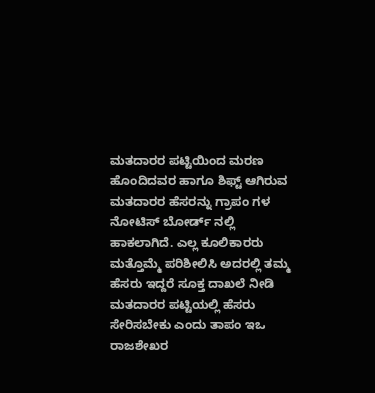ಮತದಾರರ ಪಟ್ಟಿಯಿಂದ ಮರಣ ಹೊಂದಿದವರ ಹಾಗೂ ಶಿಫ್ಟ್ ಆಗಿರುವ ಮತದಾರರ ಹೆಸರನ್ನು ಗ್ರಾಪಂ ಗಳ ನೋಟಿಸ್ ಬೋರ್ಡ್ ನಲ್ಲಿ ಹಾಕಲಾಗಿದೆ. ಎಲ್ಲ ಕೂಲಿಕಾರರು ಮತ್ತೊಮ್ಮೆ ಪರಿಶೀಲಿಸಿ ಅದರಲ್ಲಿ ತಮ್ಮ ಹೆಸರು ಇದ್ದರೆ ಸೂಕ್ತ ದಾಖಲೆ ನೀಡಿ ಮತದಾರರ ಪಟ್ಟಿಯಲ್ಲಿ ಹೆಸರು ಸೇರಿಸಬೇಕು ಎಂದು ತಾಪಂ ಇಒ ರಾಜಶೇಖರ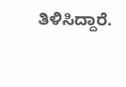ತಿಳಿಸಿದ್ದಾರೆ.